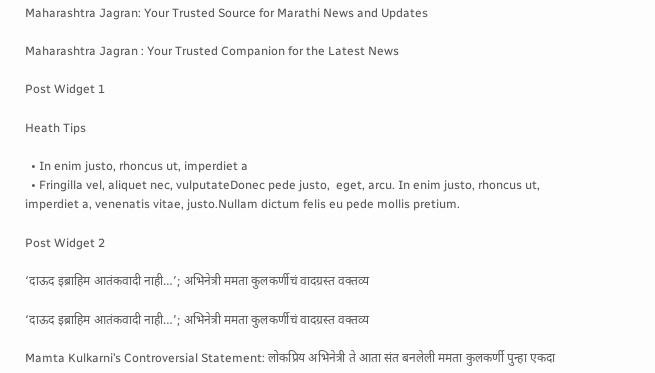Maharashtra Jagran: Your Trusted Source for Marathi News and Updates

Maharashtra Jagran : Your Trusted Companion for the Latest News

Post Widget 1

Heath Tips

  • In enim justo, rhoncus ut, imperdiet a
  • Fringilla vel, aliquet nec, vulputateDonec pede justo,  eget, arcu. In enim justo, rhoncus ut, imperdiet a, venenatis vitae, justo.Nullam dictum felis eu pede mollis pretium.

Post Widget 2

‘दाऊद इब्राहिम आतंकवादी नाही…’; अभिनेत्री ममता कुलकर्णीचं वादग्रस्त वक्तव्य

‘दाऊद इब्राहिम आतंकवादी नाही…’; अभिनेत्री ममता कुलकर्णीचं वादग्रस्त वक्तव्य

Mamta Kulkarni’s Controversial Statement: लोकप्रिय अभिनेत्री ते आता संत बनलेली ममता कुलकर्णी पुन्हा एकदा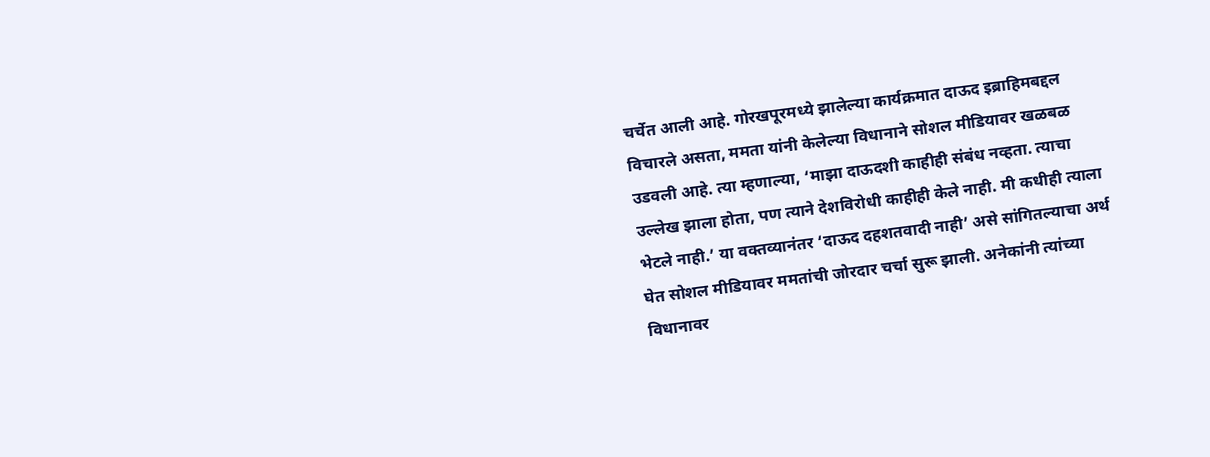चर्चेत आली आहे. गोरखपूरमध्ये झालेल्या कार्यक्रमात दाऊद इब्राहिमबद्दल विचारले असता, ममता यांनी केलेल्या विधानाने सोशल मीडियावर खळबळ उडवली आहे. त्या म्हणाल्या, ‘माझा दाऊदशी काहीही संबंध नव्हता. त्याचा उल्लेख झाला होता, पण त्याने देशविरोधी काहीही केले नाही. मी कधीही त्याला भेटले नाही.’ या वक्तव्यानंतर ‘दाऊद दहशतवादी नाही’ असे सांगितल्याचा अर्थ घेत सोशल मीडियावर ममतांची जोरदार चर्चा सुरू झाली. अनेकांनी त्यांच्या विधानावर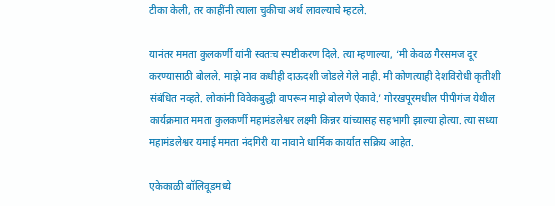टीका केली, तर काहींनी त्याला चुकीचा अर्थ लावल्याचे म्हटले.

यानंतर ममता कुलकर्णी यांनी स्वतःच स्पष्टीकरण दिले. त्या म्हणाल्या, ‘मी केवळ गैरसमज दूर करण्यासाठी बोलले. माझे नाव कधीही दाऊदशी जोडले गेले नाही. मी कोणत्याही देशविरोधी कृतीशी संबंधित नव्हते. लोकांनी विवेकबुद्धी वापरून माझे बोलणे ऐकावे.’ गोरखपूरमधील पीपीगंज येथील कार्यक्रमात ममता कुलकर्णी महामंडलेश्वर लक्ष्मी किन्नर यांच्यासह सहभागी झाल्या होत्या. त्या सध्या महामंडलेश्वर यमाई ममता नंदगिरी या नावाने धार्मिक कार्यात सक्रिय आहेत.

एकेकाळी बॉलिवूडमध्ये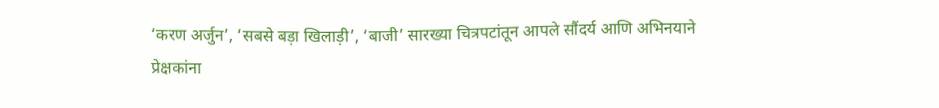‘करण अर्जुन’, ‘सबसे बड़ा खिलाड़ी’, ‘बाजी’ सारख्या चित्रपटांतून आपले सौंदर्य आणि अभिनयाने प्रेक्षकांना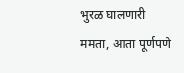भुरळ घालणारी ममता, आता पूर्णपणे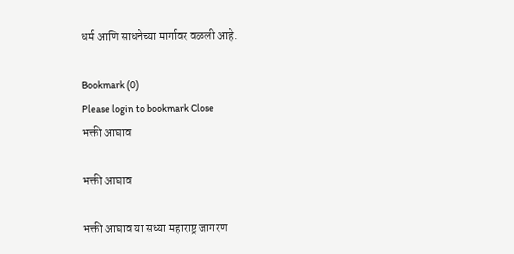धर्म आणि साधनेच्या मार्गावर वळली आहे.

Bookmark (0)
Please login to bookmark Close
भक्ती आघाव

भक्ती आघाव

भक्ती आघाव या सध्या महाराष्ट्र जागरण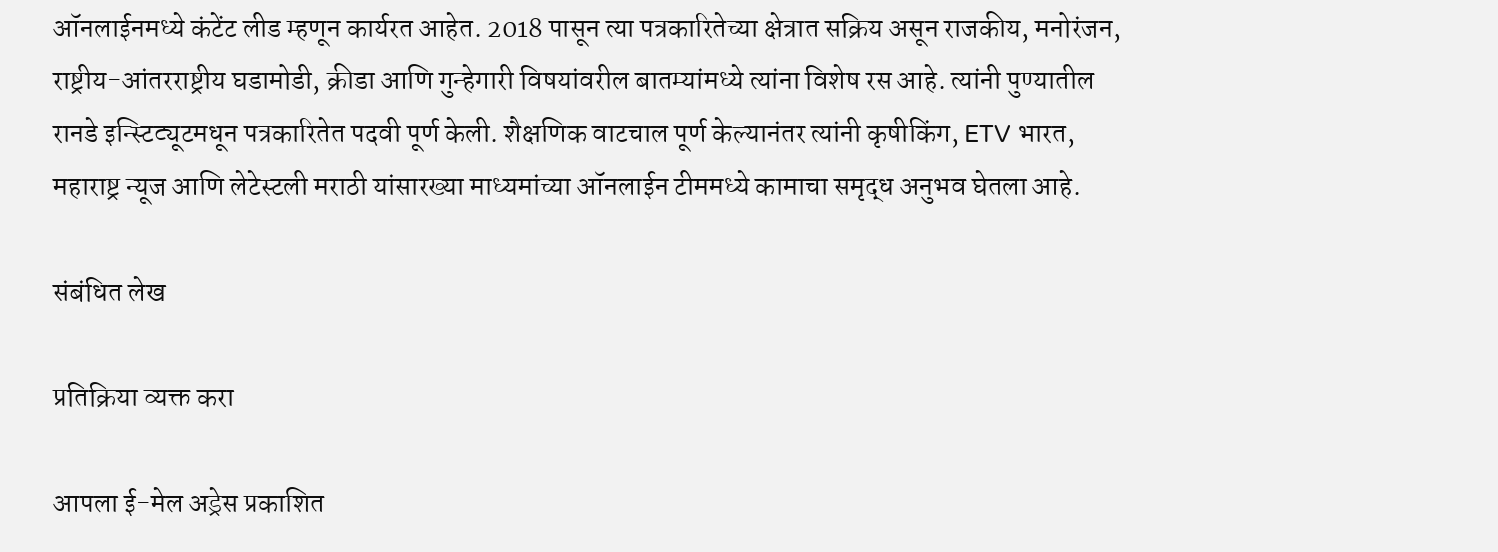ऑनलाईनमध्ये कंटेंट लीड म्हणून कार्यरत आहेत. 2018 पासून त्या पत्रकारितेच्या क्षेत्रात सक्रिय असून राजकीय, मनोरंजन, राष्ट्रीय-आंतरराष्ट्रीय घडामोडी, क्रीडा आणि गुन्हेगारी विषयांवरील बातम्यांमध्ये त्यांना विशेष रस आहे. त्यांनी पुण्यातील रानडे इन्स्टिट्यूटमधून पत्रकारितेत पदवी पूर्ण केली. शैक्षणिक वाटचाल पूर्ण केल्यानंतर त्यांनी कृषीकिंग, ETV भारत, महाराष्ट्र न्यूज आणि लेटेस्टली मराठी यांसारख्या माध्यमांच्या ऑनलाईन टीममध्ये कामाचा समृद्ध अनुभव घेतला आहे.

संबंधित लेख

प्रतिक्रिया व्यक्त करा

आपला ई-मेल अड्रेस प्रकाशित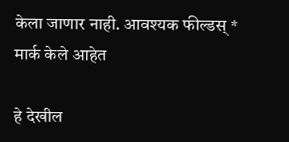केला जाणार नाही. आवश्यक फील्डस् * मार्क केले आहेत

हे देखील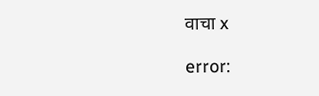वाचा x

error: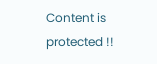Content is protected !!